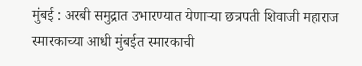मुंबई : अरबी समुद्रात उभारण्यात येणाऱ्या छत्रपती शिवाजी महाराज स्मारकाच्या आधी मुंबईत स्मारकाची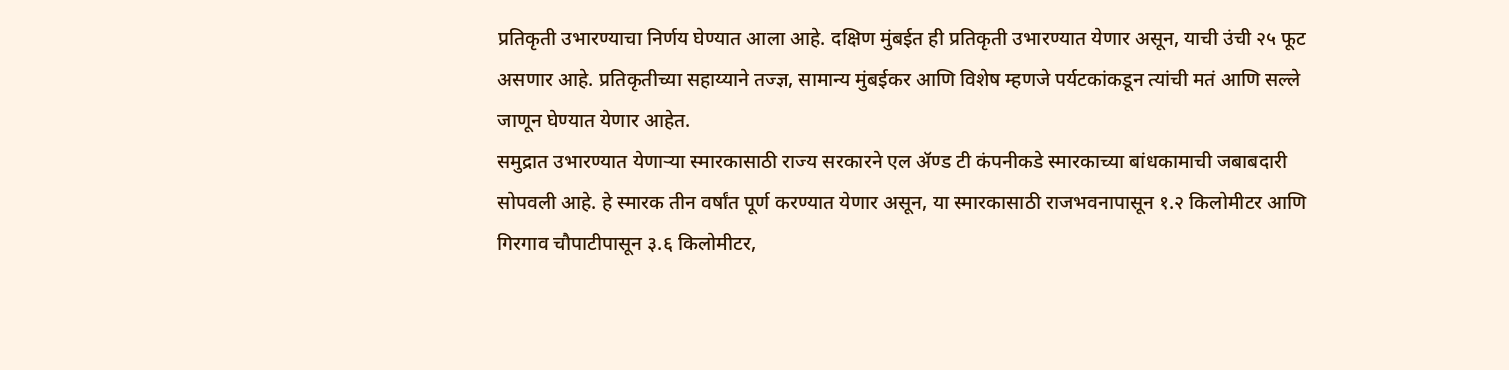प्रतिकृती उभारण्याचा निर्णय घेण्यात आला आहे. दक्षिण मुंबईत ही प्रतिकृती उभारण्यात येणार असून, याची उंची २५ फूट असणार आहे. प्रतिकृतीच्या सहाय्याने तज्ज्ञ, सामान्य मुंबईकर आणि विशेष म्हणजे पर्यटकांकडून त्यांची मतं आणि सल्ले जाणून घेण्यात येणार आहेत.
समुद्रात उभारण्यात येणाऱ्या स्मारकासाठी राज्य सरकारने एल ॲण्ड टी कंपनीकडे स्मारकाच्या बांधकामाची जबाबदारी सोपवली आहे. हे स्मारक तीन वर्षांत पूर्ण करण्यात येणार असून, या स्मारकासाठी राजभवनापासून १.२ किलोमीटर आणि गिरगाव चौपाटीपासून ३.६ किलोमीटर,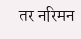तर नरिमन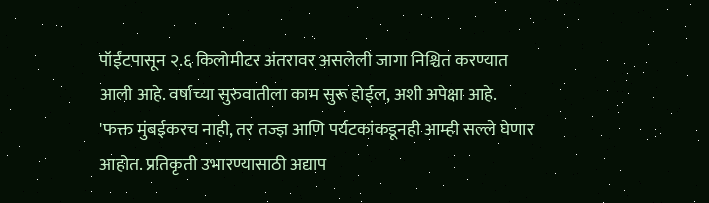पॉईंटपासून २.६ किलोमीटर अंतरावर असलेली जागा निश्चित करण्यात आली आहे. वर्षाच्या सुरुवातीला काम सुरू होईल, अशी अपेक्षा आहे.
'फक्त मुंबईकरच नाही, तर तज्ज्ञ आणि पर्यटकांकडूनही आम्ही सल्ले घेणार आहोत. प्रतिकृती उभारण्यासाठी अद्याप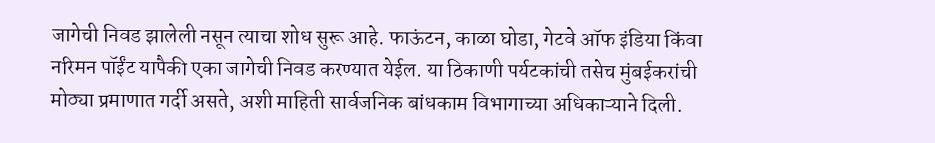जागेची निवड झालेली नसून त्याचा शोध सुरू आहे. फाऊंटन, काळा घोडा, गेटवे ऑफ इंडिया किंवा नरिमन पॉईंट यापैकी एका जागेची निवड करण्यात येईल. या ठिकाणी पर्यटकांची तसेच मुंबईकरांची मोठ्या प्रमाणात गर्दी असते, अशी माहिती सार्वजनिक बांधकाम विभागाच्या अधिकाऱ्याने दिली.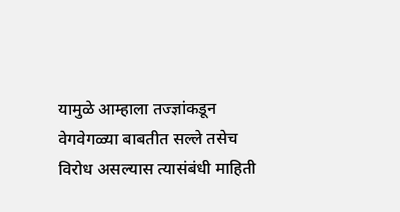यामुळे आम्हाला तज्ज्ञांकडून वेगवेगळ्या बाबतीत सल्ले तसेच विरोध असल्यास त्यासंबंधी माहिती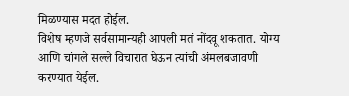मिळण्यास मदत होईल.
विशेष म्हणजे सर्वसामान्यही आपली मतं नोंदवू शकतात. योग्य आणि चांगले सल्ले विचारात घेऊन त्यांची अंमलबजावणी करण्यात येईल.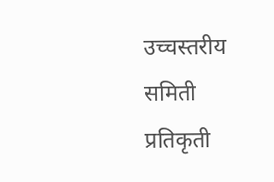उच्चस्तरीय समिती प्रतिकृती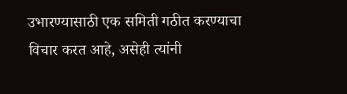उभारण्यासाठी एक समिती गठीत करण्याचा विचार करत आहे, असेही त्यांनी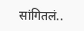सांगितलं..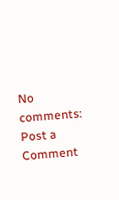No comments:
Post a Comment